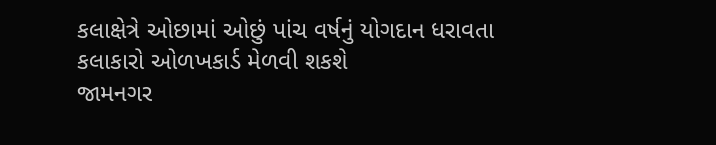કલાક્ષેત્રે ઓછામાં ઓછું પાંચ વર્ષનું યોગદાન ધરાવતા કલાકારો ઓળખકાર્ડ મેળવી શકશે
જામનગર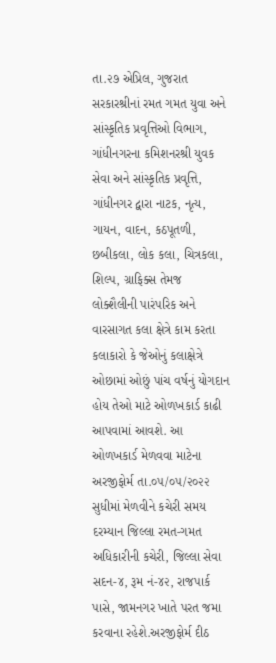તા.૨૭ એપ્રિલ, ગુજરાત સરકારશ્રીનાં રમત ગમત યુવા અને સાંસ્કૃતિક પ્રવૃત્તિઓ વિભાગ, ગાંધીનગરના કમિશનરશ્રી યુવક સેવા અને સાંસ્કૃતિક પ્રવૃત્તિ, ગાંધીનગર દ્વારા નાટક, નૃત્ય, ગાયન, વાદન, કઠપૂતળી, છબીકલા, લોક કલા, ચિત્રકલા, શિલ્પ, ગ્રાફિક્સ તેમજ લોક્શૈલીની પારંપરિક અને વારસાગત કલા ક્ષેત્રે કામ કરતા કલાકારો કે જેઓનું કલાક્ષેત્રે ઓછામાં ઓછું પાંચ વર્ષનું યોગદાન હોય તેઓ માટે ઓળખકાર્ડ કાઢી આપવામાં આવશે. આ ઓળખકાર્ડ મેળવવા માટેના અરજીફોર્મ તા.૦૫/૦૫/૨૦૨૨ સુધીમાં મેળવીને કચેરી સમય દરમ્યાન જિલ્લા રમત-ગમત અધિકારીની કચેરી, જિલ્લા સેવા સદન-૪, રૂમ નં-૪૨, રાજપાર્ક પાસે, જામનગર ખાતે પરત જમા કરવાના રહેશે.અરજીફોર્મ દીઠ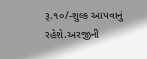રૂ.૧૦/-શુલ્ક આપવાનું રહેશે.અરજીની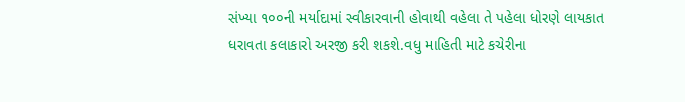સંખ્યા ૧૦૦ની મર્યાદામાં સ્વીકારવાની હોવાથી વહેલા તે પહેલા ધોરણે લાયકાત ધરાવતા કલાકારો અરજી કરી શકશે.વધુ માહિતી માટે કચેરીના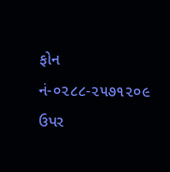ફોન નં-૦૨૮૮-૨૫૭૧૨૦૯ ઉપર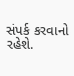સંપર્ક કરવાનો રહેશે.